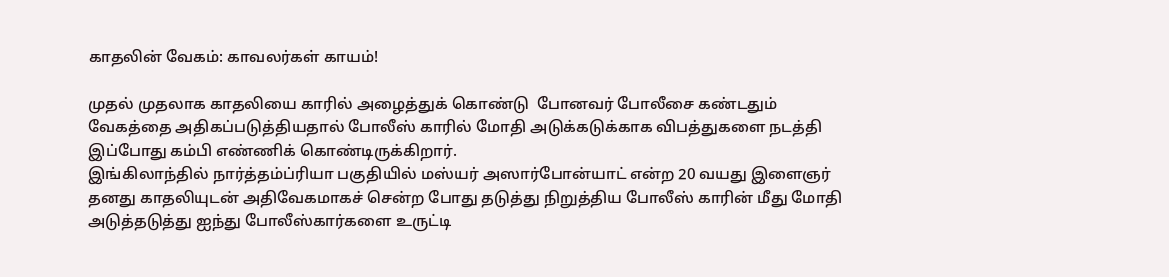காதலின் வேகம்: காவலர்கள் காயம்!

முதல் முதலாக காதலியை காரில் அழைத்துக் கொண்டு  போனவர் போலீசை கண்டதும் வேகத்தை அதிகப்படுத்தியதால் போலீஸ் காரில் மோதி அடுக்கடுக்காக விபத்துகளை நடத்தி இப்போது கம்பி எண்ணிக் கொண்டிருக்கிறார்.
இங்கிலாந்தில் நார்த்தம்ப்ரியா பகுதியில் மஸ்யர் அஸார்போன்யாட் என்ற 20 வயது இளைஞர் தனது காதலியுடன் அதிவேகமாகச் சென்ற போது தடுத்து நிறுத்திய போலீஸ் காரின் மீது மோதி அடுத்தடுத்து ஐந்து போலீஸ்கார்களை உருட்டி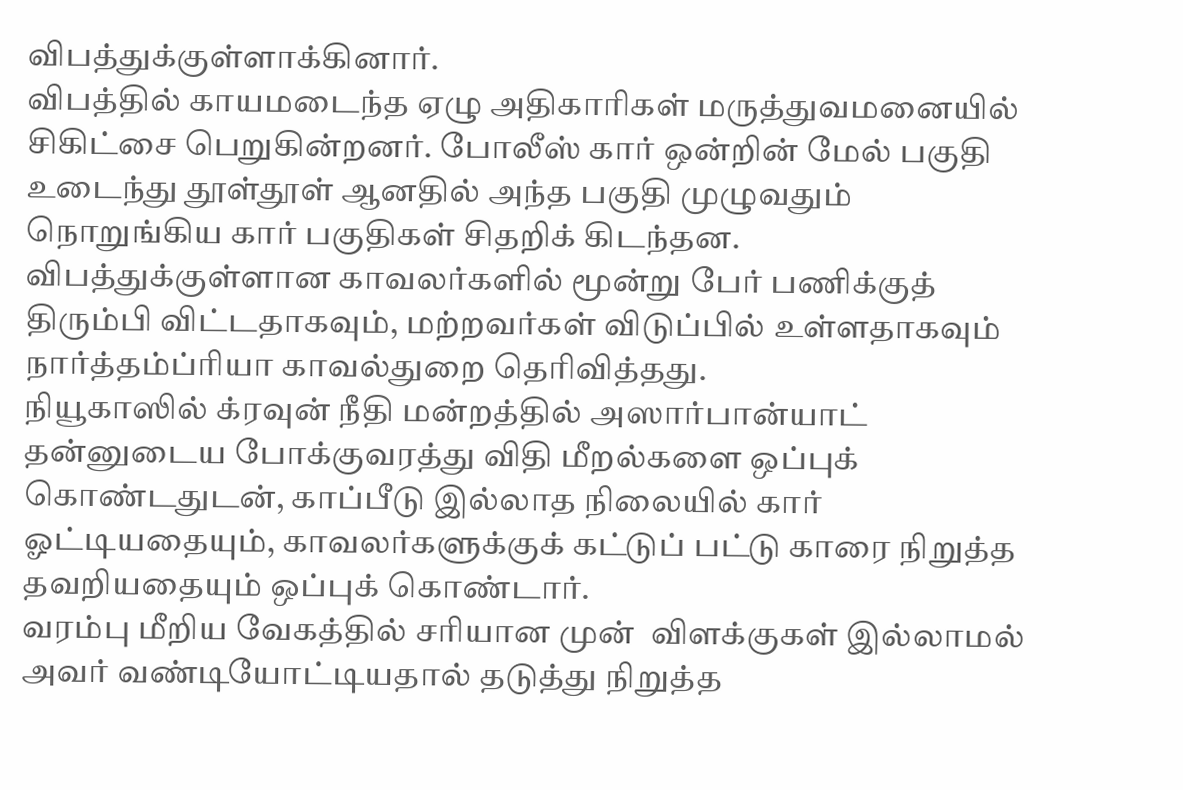விபத்துக்குள்ளாக்கினார்.
விபத்தில் காயமடைந்த ஏழு அதிகாரிகள் மருத்துவமனையில் சிகிட்சை பெறுகின்றனர். போலீஸ் கார் ஒன்றின் மேல் பகுதி உடைந்து தூள்தூள் ஆனதில் அந்த பகுதி முழுவதும் நொறுங்கிய கார் பகுதிகள் சிதறிக் கிடந்தன.
விபத்துக்குள்ளான காவலர்களில் மூன்று பேர் பணிக்குத் திரும்பி விட்டதாகவும், மற்றவர்கள் விடுப்பில் உள்ளதாகவும் நார்த்தம்ப்ரியா காவல்துறை தெரிவித்தது.
நியூகாஸில் க்ரவுன் நீதி மன்றத்தில் அஸார்பான்யாட் தன்னுடைய போக்குவரத்து விதி மீறல்களை ஒப்புக் கொண்டதுடன், காப்பீடு இல்லாத நிலையில் கார் ஓட்டியதையும், காவலர்களுக்குக் கட்டுப் பட்டு காரை நிறுத்த தவறியதையும் ஒப்புக் கொண்டார்.
வரம்பு மீறிய வேகத்தில் சரியான முன்  விளக்குகள் இல்லாமல் அவர் வண்டியோட்டியதால் தடுத்து நிறுத்த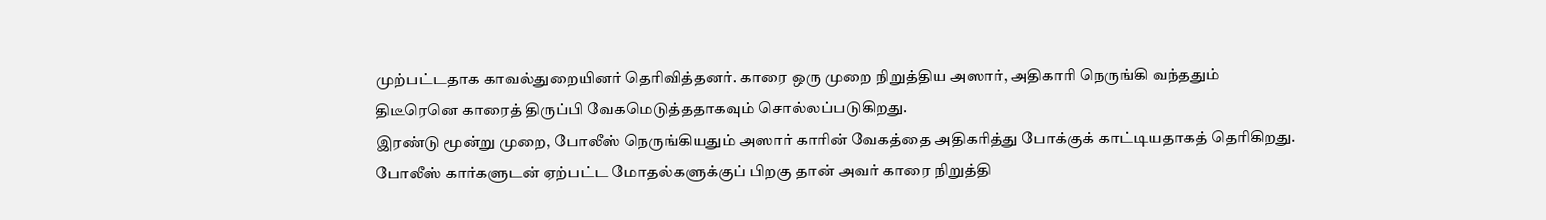முற்பட்டதாக காவல்துறையினர் தெரிவித்தனர். காரை ஒரு முறை நிறுத்திய அஸார், அதிகாரி நெருங்கி வந்ததும் திடீரெனெ காரைத் திருப்பி வேகமெடுத்ததாகவும் சொல்லப்படுகிறது.
இரண்டு மூன்று முறை, போலீஸ் நெருங்கியதும் அஸார் காரின் வேகத்தை அதிகரித்து போக்குக் காட்டியதாகத் தெரிகிறது.
போலீஸ் கார்களுடன் ஏற்பட்ட மோதல்களுக்குப் பிறகு தான் அவர் காரை நிறுத்தி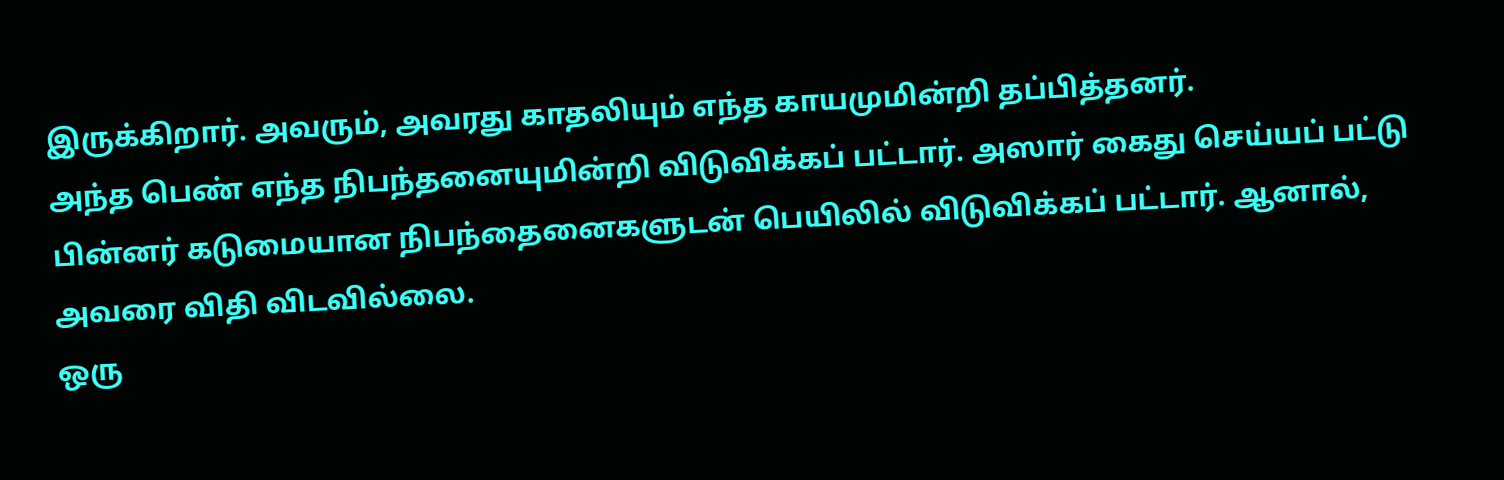இருக்கிறார். அவரும், அவரது காதலியும் எந்த காயமுமின்றி தப்பித்தனர்.
அந்த பெண் எந்த நிபந்தனையுமின்றி விடுவிக்கப் பட்டார். அஸார் கைது செய்யப் பட்டு பின்னர் கடுமையான நிபந்தைனைகளுடன் பெயிலில் விடுவிக்கப் பட்டார். ஆனால், அவரை விதி விடவில்லை.
ஒரு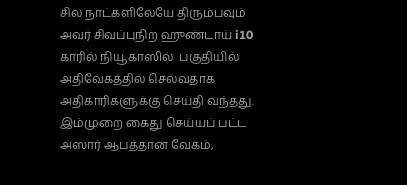சில நாட்களிலேயே திரும்பவும் அவர் சிவப்புநிற ஹுண்டாய் i10 காரில் நியூகாஸில்  பகுதியில் அதிவேகத்தில் செல்வதாக அதிகாரிகளுக்கு செய்தி வந்தது.
இம்முறை கைது செய்யப் பட்ட அஸார் ஆபத்தான வேகம்,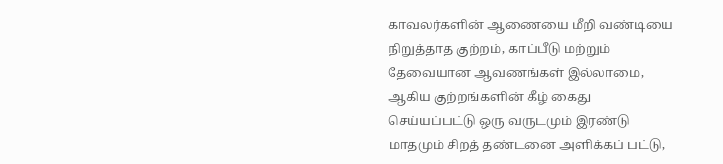காவலர்களின் ஆணையை மீறி வண்டியை நிறுத்தாத குற்றம், காப்பீடு மற்றும் தேவையான ஆவணங்கள் இல்லாமை, ஆகிய குற்றங்களின் கீழ் கைது செய்யப்பட்டு ஒரு வருடமும் இரண்டு மாதமும் சிறத் தண்டனை அளிக்கப் பட்டு,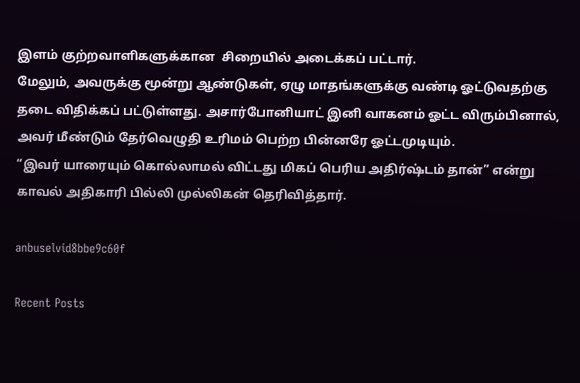இளம் குற்றவாளிகளுக்கான  சிறையில் அடைக்கப் பட்டார்.
மேலும், அவருக்கு மூன்று ஆண்டுகள், ஏழு மாதங்களுக்கு வண்டி ஓட்டுவதற்கு தடை விதிக்கப் பட்டுள்ளது. அசார்போனியாட் இனி வாகனம் ஓட்ட விரும்பினால், அவர் மீண்டும் தேர்வெழுதி உரிமம் பெற்ற பின்னரே ஓட்டமுடியும்.
“இவர் யாரையும் கொல்லாமல் விட்டது மிகப் பெரிய அதிர்ஷ்டம் தான்” என்று காவல் அதிகாரி பில்லி முல்லிகன் தெரிவித்தார்.

anbuselvid8bbe9c60f

Recent Posts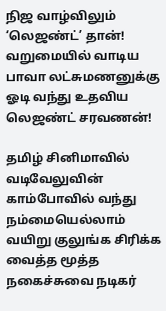நிஜ வாழ்விலும் ‘லெஜண்ட்’ தான்! வறுமையில் வாடிய பாவா லட்சுமணனுக்கு ஓடி வந்து உதவிய லெஜண்ட் சரவணன்!

தமிழ் சினிமாவில் வடிவேலுவின் காம்போவில் வந்து நம்மையெல்லாம் வயிறு குலுங்க சிரிக்க வைத்த மூத்த நகைச்சுவை நடிகர்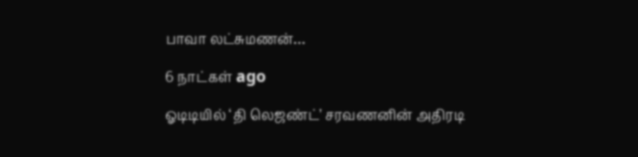பாவா லட்சுமணன்…

6 நாட்கள் ago

ஓடிடியில் ‘தி லெஜண்ட்’ சரவணனின் அதிரடி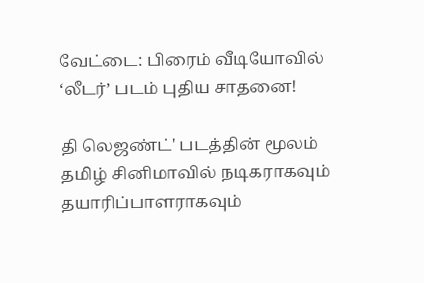வேட்டை: பிரைம் வீடியோவில் ‘லீடர்’ படம் புதிய சாதனை!

தி லெஜண்ட்' படத்தின் மூலம் தமிழ் சினிமாவில் நடிகராகவும் தயாரிப்பாளராகவும்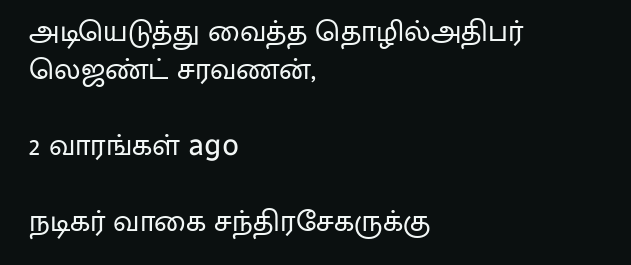அடியெடுத்து வைத்த தொழில்அதிபர் லெஜண்ட் சரவணன்,

2 வாரங்கள் ago

நடிகர் வாகை சந்திரசேகருக்கு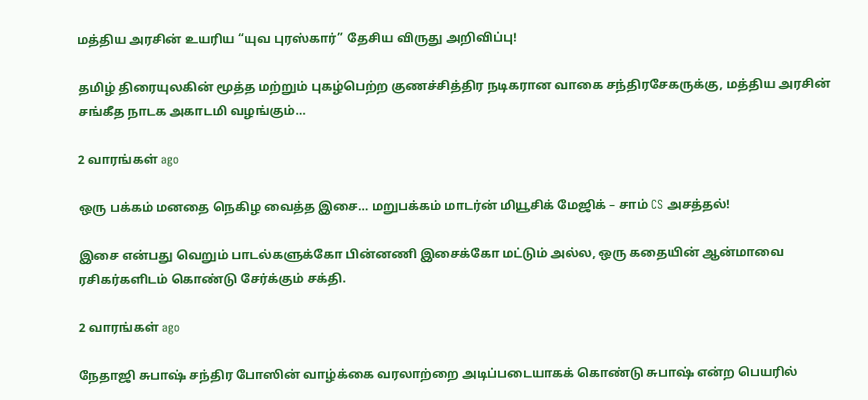மத்திய அரசின் உயரிய “யுவ புரஸ்கார்” தேசிய விருது அறிவிப்பு!

தமிழ் திரையுலகின் மூத்த மற்றும் புகழ்பெற்ற குணச்சித்திர நடிகரான வாகை சந்திரசேகருக்கு, மத்திய அரசின் சங்கீத நாடக அகாடமி வழங்கும்…

2 வாரங்கள் ago

ஒரு பக்கம் மனதை நெகிழ வைத்த இசை… மறுபக்கம் மாடர்ன் மியூசிக் மேஜிக் – சாம் CS அசத்தல்!

இசை என்பது வெறும் பாடல்களுக்கோ பின்னணி இசைக்கோ மட்டும் அல்ல, ஒரு கதையின் ஆன்மாவை ரசிகர்களிடம் கொண்டு சேர்க்கும் சக்தி.

2 வாரங்கள் ago

நேதாஜி சுபாஷ் சந்திர போஸின் வாழ்க்கை வரலாற்றை அடிப்படையாகக் கொண்டு சுபாஷ் என்ற பெயரில்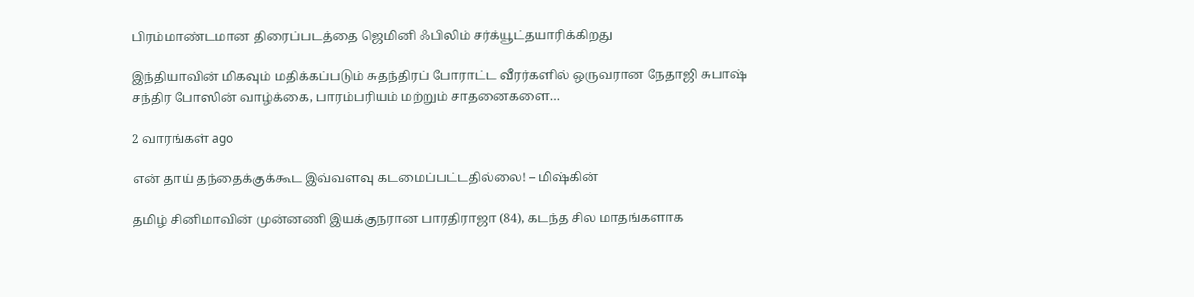பிரம்மாண்டமான திரைப்படத்தை ஜெமினி ஃபிலிம் சர்க்யூட்தயாரிக்கிறது

இந்தியாவின் மிகவும் மதிக்கப்படும் சுதந்திரப் போராட்ட வீரர்களில் ஒருவரான நேதாஜி சுபாஷ் சந்திர போஸின் வாழ்க்கை, பாரம்பரியம் மற்றும் சாதனைகளை…

2 வாரங்கள் ago

என் தாய் தந்தைக்குக்கூட இவ்வளவு கடமைப்பட்டதில்லை! – மிஷ்கின்

தமிழ் சினிமாவின் முன்னணி இயக்குநரான பாரதிராஜா (84), கடந்த சில மாதங்களாக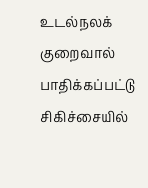உடல்நலக் குறைவால் பாதிக்கப்பட்டு சிகிச்சையில்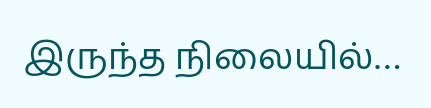இருந்த நிலையில்…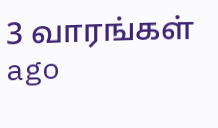3 வாரங்கள் ago